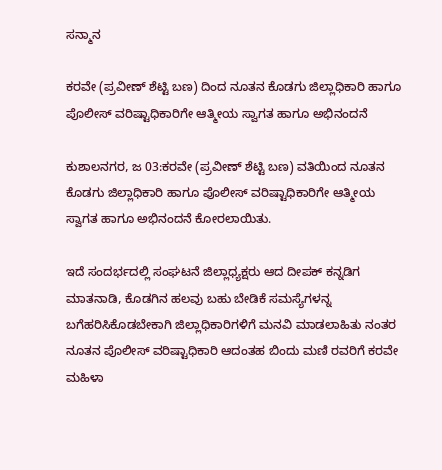ಸನ್ಮಾನ

ಕರವೇ (ಪ್ರವೀಣ್ ಶೆಟ್ಟಿ ಬಣ) ದಿಂದ ನೂತನ ಕೊಡಗು ಜಿಲ್ಲಾಧಿಕಾರಿ ಹಾಗೂ ಪೊಲೀಸ್ ವರಿಷ್ಟಾಧಿಕಾರಿಗೇ ಆತ್ಮೀಯ ಸ್ವಾಗತ ಹಾಗೂ ಅಭಿನಂದನೆ

ಕುಶಾಲನಗರ, ಜ 03:ಕರವೇ (ಪ್ರವೀಣ್ ಶೆಟ್ಟಿ ಬಣ) ವತಿಯಿಂದ ನೂತನ ಕೊಡಗು ಜಿಲ್ಲಾಧಿಕಾರಿ ಹಾಗೂ ಪೊಲೀಸ್ ವರಿಷ್ಟಾಧಿಕಾರಿಗೇ ಆತ್ಮೀಯ ಸ್ವಾಗತ ಹಾಗೂ ಅಭಿನಂದನೆ ಕೋರಲಾಯಿತು.

ಇದೆ ಸಂದರ್ಭದಲ್ಲಿ ಸಂಘಟನೆ ಜಿಲ್ಲಾಧ್ಯಕ್ಷರು ಆದ ದೀಪಕ್ ಕನ್ನಡಿಗ ಮಾತನಾಡಿ, ಕೊಡಗಿನ ಹಲವು ಬಹು ಬೇಡಿಕೆ ಸಮಸ್ಯೆಗಳನ್ನ ಬಗೆಹರಿಸಿಕೊಡಬೇಕಾಗಿ ಜಿಲ್ಲಾಧಿಕಾರಿಗಳಿಗೆ ಮನವಿ ಮಾಡಲಾಹಿತು ನಂತರ ನೂತನ ಪೊಲೀಸ್ ವರಿಷ್ಟಾಧಿಕಾರಿ ಆದಂತಹ ಬಿಂದು ಮಣಿ ರವರಿಗೆ ಕರವೇ ಮಹಿಳಾ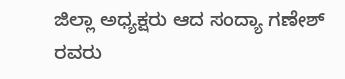ಜಿಲ್ಲಾ ಅಧ್ಯಕ್ಷರು ಆದ ಸಂದ್ಯಾ ಗಣೇಶ್ ರವರು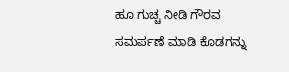ಹೂ ಗುಚ್ಚ ನೀಡಿ ಗೌರವ ಸಮರ್ಪಣೆ ಮಾಡಿ ಕೊಡಗನ್ನು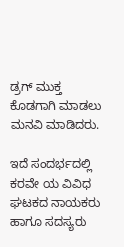ಡ್ರಗ್ ಮುಕ್ತ ಕೊಡಗಾಗಿ ಮಾಡಲು ಮನವಿ ಮಾಡಿದರು.

ಇದೆ ಸಂದರ್ಭದಲ್ಲಿ ಕರವೇ ಯ ವಿವಿಧ ಘಟಕದ ನಾಯಕರು ಹಾಗೂ ಸದಸ್ಯರು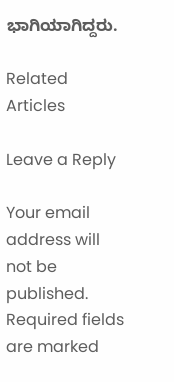ಭಾಗಿಯಾಗಿದ್ದರು.

Related Articles

Leave a Reply

Your email address will not be published. Required fields are marked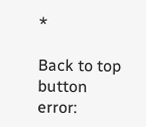*

Back to top button
error: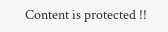Content is protected !!